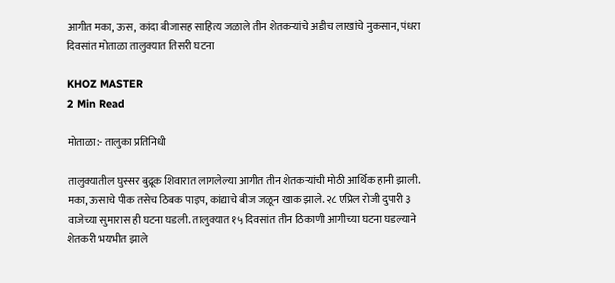आगीत मका, ऊस, कांदा बीजासह साहित्य जळाले तीन शेतकऱ्यांचे अडीच लाखांचे नुकसान, पंधरा दिवसांत मोताळा तालुक्यात तिसरी घटना

KHOZ MASTER
2 Min Read

मोताळा:- तालुका प्रतिनिधी

तालुक्यातील घुस्सर बुद्रूक शिवारात लागलेल्या आगीत तीन शेतकऱ्यांची मोठी आर्थिक हानी झाली. मका, ऊसाचे पीक तसेच ठिबक पाइप, कांद्याचे बीज जळून खाक झाले. २८ एप्रिल रोजी दुपारी ३ वाजेच्या सुमारास ही घटना घडली. तालुक्यात १५ दिवसांत तीन ठिकाणी आगीच्या घटना घडल्याने शेतकरी भयभीत झाले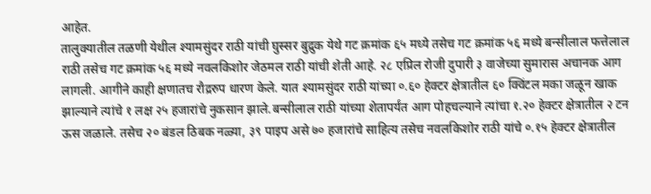आहेत.
तालुक्यातील तळणी येथील श्यामसुंदर राठी यांची घुस्सर बुद्रुक येथे गट क्रमांक ६५ मध्ये तसेच गट क्रमांक ५६ मध्ये बन्सीलाल फत्तेलाल राठी तसेच गट क्रमांक ५६ मध्ये नवलकिशोर जेठमल राठी यांची शेती आहे. २८ एप्रिल रोजी दुपारी ३ वाजेच्या सुमारास अचानक आग लागली. आगीने काही क्षणातच रौद्ररुप धारण केले. यात श्यामसुंदर राठी यांच्या ०.६० हेक्टर क्षेत्रातील ६० क्विंटल मका जळून खाक झाल्याने त्यांचे १ लक्ष २५ हजारांचे नुकसान झाले.बन्सीलाल राठी यांच्या शेतापर्यंत आग पोहचल्याने त्यांचा १.२० हेक्टर क्षेत्रातील २ टन ऊस जळाले. तसेच २० बंडल ठिबक नळ्या, ३९ पाइप असे ७० हजारांचे साहित्य तसेच नवलकिशोर राठी यांचे ०.१५ हेक्टर क्षेत्रातील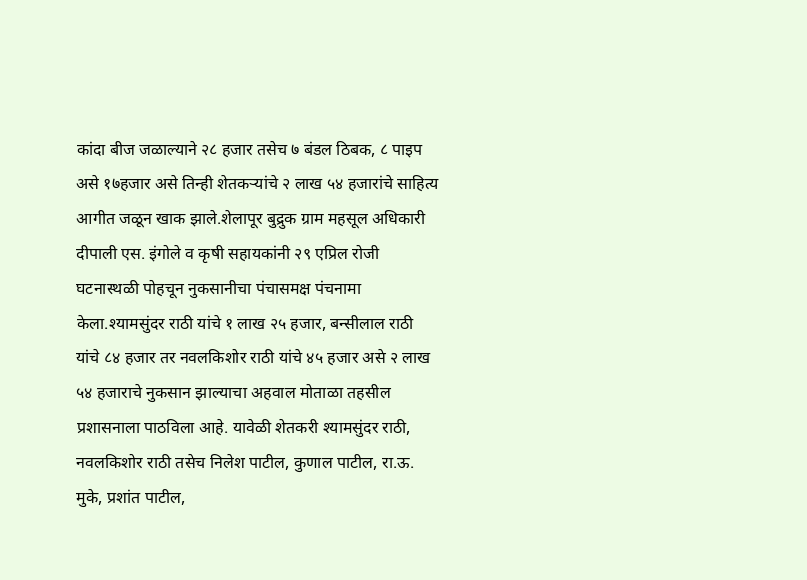कांदा बीज जळाल्याने २८ हजार तसेच ७ बंडल ठिबक, ८ पाइप असे १७हजार असे तिन्ही शेतकऱ्यांचे २ लाख ५४ हजारांचे साहित्य आगीत जळून खाक झाले.शेलापूर बुद्रुक ग्राम महसूल अधिकारी दीपाली एस. इंगोले व कृषी सहायकांनी २९ एप्रिल रोजी घटनास्थळी पोहचून नुकसानीचा पंचासमक्ष पंचनामा केला.श्यामसुंदर राठी यांचे १ लाख २५ हजार, बन्सीलाल राठी यांचे ८४ हजार तर नवलकिशोर राठी यांचे ४५ हजार असे २ लाख ५४ हजाराचे नुकसान झाल्याचा अहवाल मोताळा तहसील प्रशासनाला पाठविला आहे. यावेळी शेतकरी श्यामसुंदर राठी, नवलकिशोर राठी तसेच निलेश पाटील, कुणाल पाटील, रा.ऊ. मुके, प्रशांत पाटील,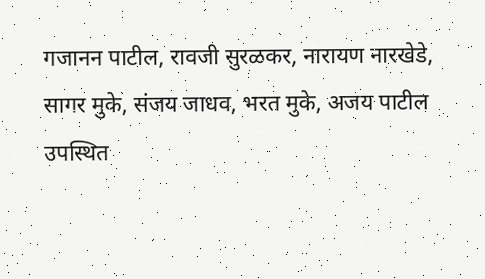गजानन पाटील, रावजी सुरळकर, नारायण नारखेडे, सागर मुके, संजय जाधव, भरत मुके, अजय पाटील उपस्थित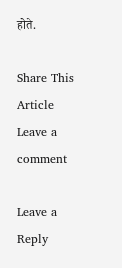होते.

Share This Article
Leave a comment

Leave a Reply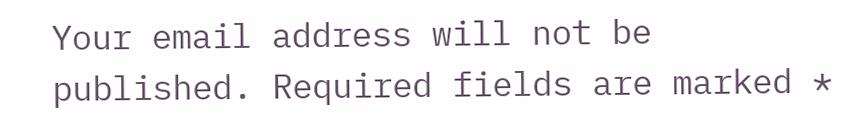Your email address will not be published. Required fields are marked *